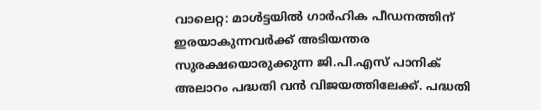വാലെറ്റ: മാൾട്ടയിൽ ഗാർഹിക പീഡനത്തിന് ഇരയാകുന്നവർക്ക് അടിയന്തര സുരക്ഷയൊരുക്കുന്ന ജി.പി.എസ് പാനിക് അലാറം പദ്ധതി വൻ വിജയത്തിലേക്ക്. പദ്ധതി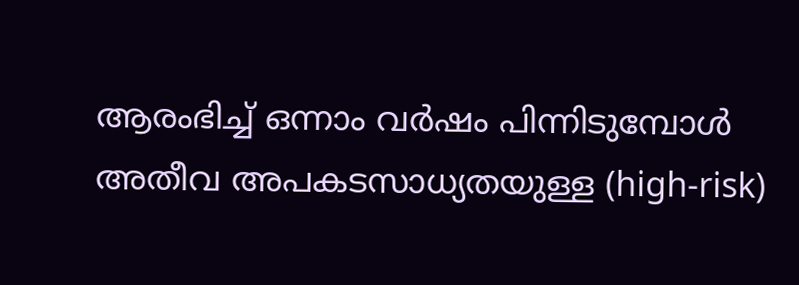ആരംഭിച്ച് ഒന്നാം വർഷം പിന്നിടുമ്പോൾ അതീവ അപകടസാധ്യതയുള്ള (high-risk)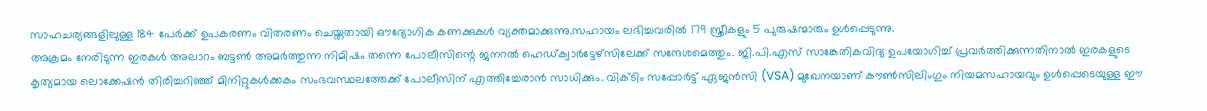സാഹചര്യങ്ങളിലുള്ള 184 പേർക്ക് ഉപകരണം വിതരണം ചെയ്തതായി ഔദ്യോഗിക കണക്കുകൾ വ്യക്തമാക്കുന്നു.സഹായം ലഭിച്ചവരിൽ 179 സ്ത്രീകളും 5 പുരുഷന്മാരും ഉൾപ്പെടുന്നു.
അക്രമം നേരിടുന്ന ഇരകൾ അലാറം ബട്ടൺ അമർത്തുന്ന നിമിഷം തന്നെ പോലീസിന്റെ ജനറൽ ഹെഡ്ക്വാർട്ടേഴ്സിലേക്ക് സന്ദേശമെത്തും. ജി.പി.എസ് സാങ്കേതികവിദ്യ ഉപയോഗിച്ച് പ്രവർത്തിക്കുന്നതിനാൽ ഇരകളുടെ കൃത്യമായ ലൊക്കേഷൻ തിരിച്ചറിഞ്ഞ് മിനിറ്റുകൾക്കകം സംഭവസ്ഥലത്തേക്ക് പോലീസിന് എത്തിച്ചേരാൻ സാധിക്കും. വിക്ടിം സപ്പോർട്ട് ഏജൻസി (VSA) മുഖേനയാണ് കൗൺസിലിംഗും നിയമസഹായവും ഉൾപ്പെടെയുള്ള ഈ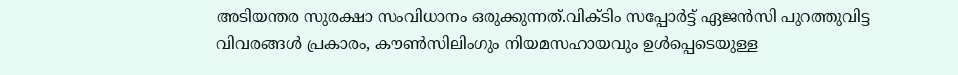അടിയന്തര സുരക്ഷാ സംവിധാനം ഒരുക്കുന്നത്.വിക്ടിം സപ്പോർട്ട് ഏജൻസി പുറത്തുവിട്ട വിവരങ്ങൾ പ്രകാരം, കൗൺസിലിംഗും നിയമസഹായവും ഉൾപ്പെടെയുള്ള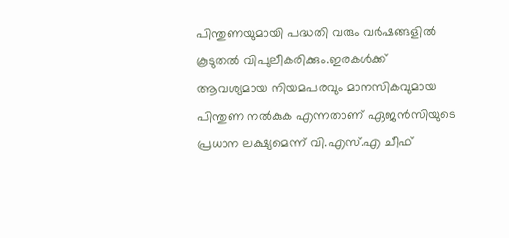പിന്തുണയുമായി പദ്ധതി വരും വർഷങ്ങളിൽ കൂടുതൽ വിപുലീകരിക്കും.ഇരകൾക്ക് ആവശ്യമായ നിയമപരവും മാനസികവുമായ പിന്തുണ നൽകുക എന്നതാണ് ഏജൻസിയുടെ പ്രധാന ലക്ഷ്യമെന്ന് വി.എസ്.എ ചീഫ്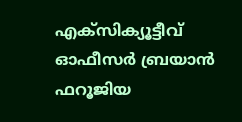എക്സിക്യൂട്ടീവ് ഓഫീസർ ബ്രയാൻ ഫറൂജിയ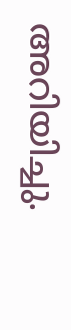അറിയിച്ചു.